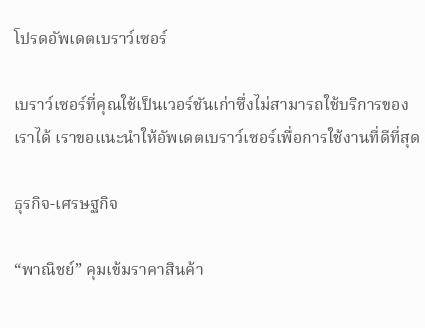โปรดอัพเดตเบราว์เซอร์

เบราว์เซอร์ที่คุณใช้เป็นเวอร์ชันเก่าซึ่งไม่สามารถใช้บริการของเราได้ เราขอแนะนำให้อัพเดตเบราว์เซอร์เพื่อการใช้งานที่ดีที่สุด

ธุรกิจ-เศรษฐกิจ

“พาณิชย์” คุมเข้มราคาสินค้า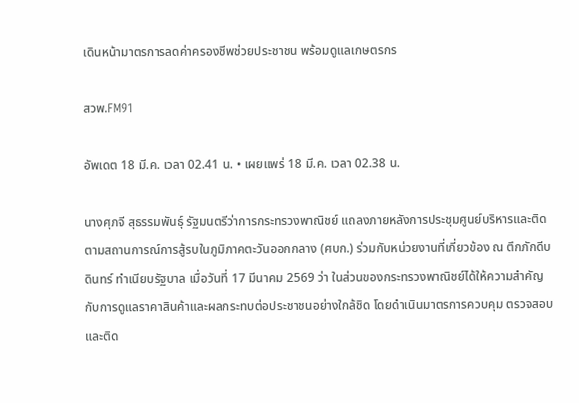เดินหน้ามาตรการลดค่าครองชีพช่วยประชาชน พร้อมดูแลเกษตรกร

สวพ.FM91

อัพเดต 18 มี.ค. เวลา 02.41 น. • เผยแพร่ 18 มี.ค. เวลา 02.38 น.

นางศุภจี สุธรรมพันธุ์ รัฐมนตรีว่าการกระทรวงพาณิชย์ แถลงภายหลังการประชุมศูนย์บริหารและติดตามสถานการณ์การสู้รบในภูมิภาคตะวันออกกลาง (ศบก.) ร่วมกับหน่วยงานที่เกี่ยวข้อง ณ ตึกภักดีบดินทร์ ทำเนียบรัฐบาล เมื่อวันที่ 17 มีนาคม 2569 ว่า ในส่วนของกระทรวงพาณิชย์ได้ให้ความสำคัญกับการดูแลราคาสินค้าและผลกระทบต่อประชาชนอย่างใกล้ชิด โดยดำเนินมาตรการควบคุม ตรวจสอบ และติด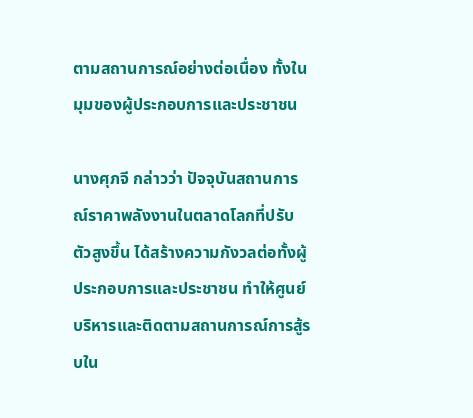ตามสถานการณ์อย่างต่อเนื่อง ทั้งในมุมของผู้ประกอบการและประชาชน

นางศุภจี กล่าวว่า ปัจจุบันสถานการณ์ราคาพลังงานในตลาดโลกที่ปรับตัวสูงขึ้น ได้สร้างความกังวลต่อทั้งผู้ประกอบการและประชาชน ทำให้ศูนย์บริหารและติดตามสถานการณ์การสู้รบใน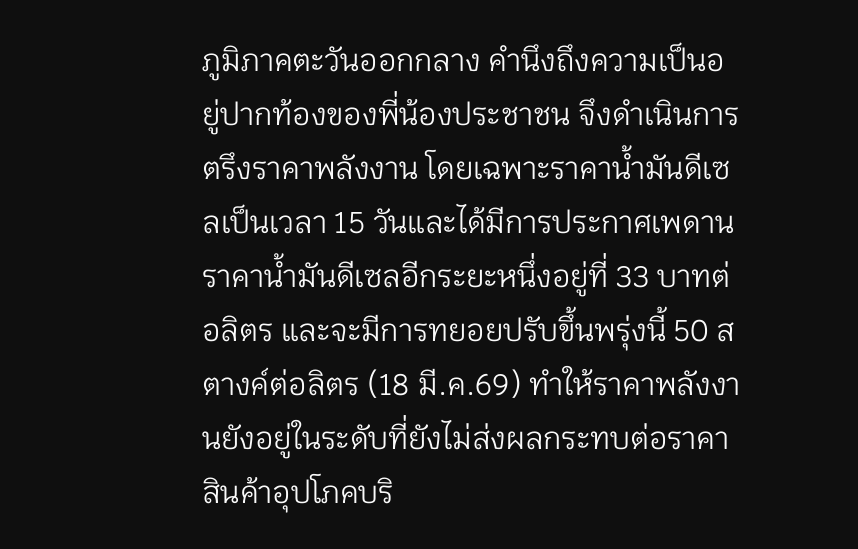ภูมิภาคตะวันออกกลาง คำนึงถึงความเป็นอยู่ปากท้องของพี่น้องประชาชน จึงดำเนินการตรึงราคาพลังงาน โดยเฉพาะราคาน้ำมันดีเซลเป็นเวลา 15 วันและได้มีการประกาศเพดานราคาน้ำมันดีเซลอีกระยะหนึ่งอยู่ที่ 33 บาทต่อลิตร และจะมีการทยอยปรับขึ้นพรุ่งนี้ 50 สตางค์ต่อลิตร (18 มี.ค.69) ทำให้ราคาพลังงานยังอยู่ในระดับที่ยังไม่ส่งผลกระทบต่อราคาสินค้าอุปโภคบริ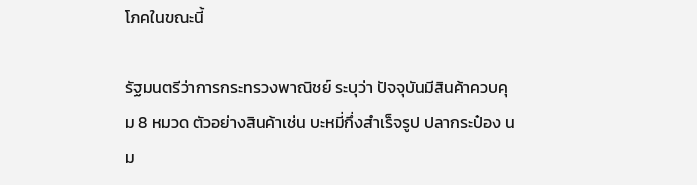โภคในขณะนี้

รัฐมนตรีว่าการกระทรวงพาณิชย์ ระบุว่า ปัจจุบันมีสินค้าควบคุม 8 หมวด ตัวอย่างสินค้าเช่น บะหมี่กึ่งสำเร็จรูป ปลากระป๋อง นม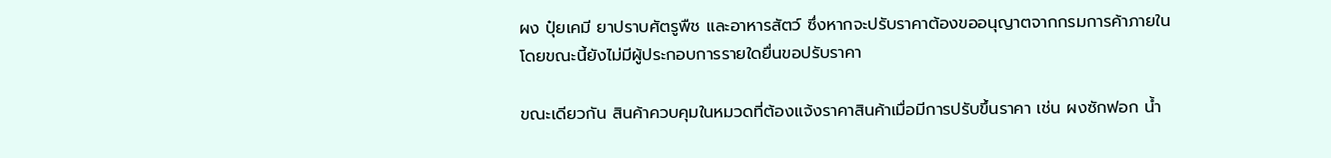ผง ปุ๋ยเคมี ยาปราบศัตรูพืช และอาหารสัตว์ ซึ่งหากจะปรับราคาต้องขออนุญาตจากกรมการค้าภายใน โดยขณะนี้ยังไม่มีผู้ประกอบการรายใดยื่นขอปรับราคา

ขณะเดียวกัน สินค้าควบคุมในหมวดที่ต้องแจ้งราคาสินค้าเมื่อมีการปรับขึ้นราคา เช่น ผงซักฟอก น้ำ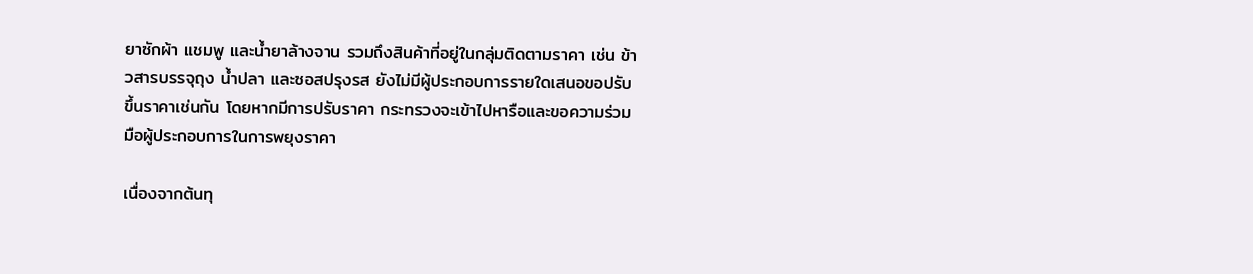ยาซักผ้า แชมพู และน้ำยาล้างจาน รวมถึงสินค้าที่อยู่ในกลุ่มติดตามราคา เช่น ข้าวสารบรรจุถุง น้ำปลา และซอสปรุงรส ยังไม่มีผู้ประกอบการรายใดเสนอขอปรับขึ้นราคาเช่นกัน โดยหากมีการปรับราคา กระทรวงจะเข้าไปหารือและขอความร่วมมือผู้ประกอบการในการพยุงราคา

เนื่องจากต้นทุ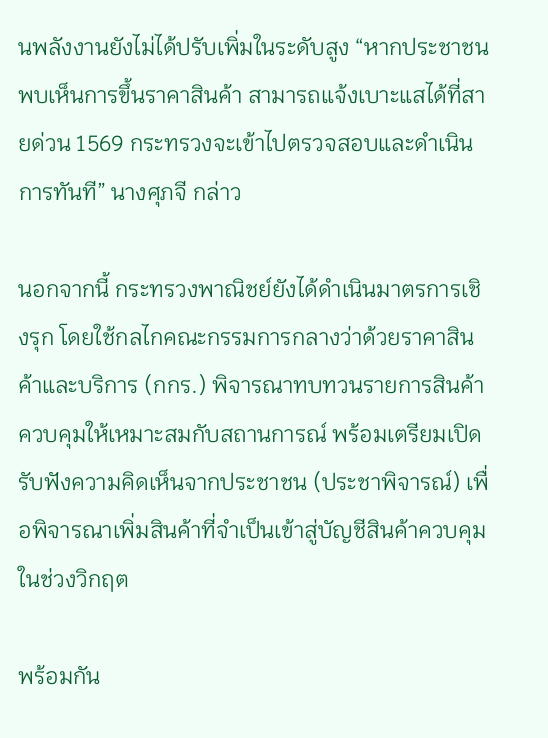นพลังงานยังไม่ได้ปรับเพิ่มในระดับสูง “หากประชาชนพบเห็นการขึ้นราคาสินค้า สามารถแจ้งเบาะแสได้ที่สายด่วน 1569 กระทรวงจะเข้าไปตรวจสอบและดำเนินการทันที” นางศุภจี กล่าว

นอกจากนี้ กระทรวงพาณิชย์ยังได้ดำเนินมาตรการเชิงรุก โดยใช้กลไกคณะกรรมการกลางว่าด้วยราคาสินค้าและบริการ (กกร.) พิจารณาทบทวนรายการสินค้าควบคุมให้เหมาะสมกับสถานการณ์ พร้อมเตรียมเปิดรับฟังความคิดเห็นจากประชาชน (ประชาพิจารณ์) เพื่อพิจารณาเพิ่มสินค้าที่จำเป็นเข้าสู่บัญชีสินค้าควบคุมในช่วงวิกฤต

พร้อมกัน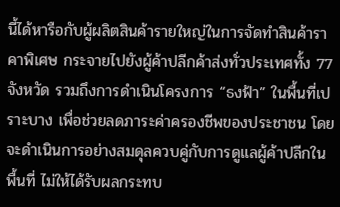นี้ได้หารือกับผู้ผลิตสินค้ารายใหญ่ในการจัดทำสินค้าราคาพิเศษ กระจายไปยังผู้ค้าปลีกค้าส่งทั่วประเทศทั้ง 77 จังหวัด รวมถึงการดำเนินโครงการ “ธงฟ้า” ในพื้นที่เปราะบาง เพื่อช่วยลดภาระค่าครองชีพของประชาชน โดยจะดำเนินการอย่างสมดุลควบคู่กับการดูแลผู้ค้าปลีกในพื้นที่ ไม่ให้ได้รับผลกระทบ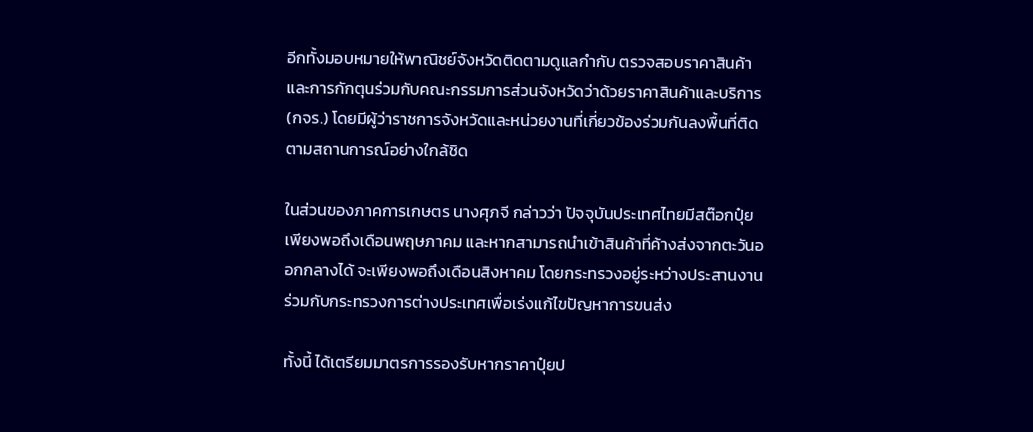อีกทั้งมอบหมายให้พาณิชย์จังหวัดติดตามดูแลกำกับ ตรวจสอบราคาสินค้าและการกักตุนร่วมกับคณะกรรมการส่วนจังหวัดว่าด้วยราคาสินค้าและบริการ (กจร.) โดยมีผู้ว่าราชการจังหวัดและหน่วยงานที่เกี่ยวข้องร่วมกันลงพื้นที่ติดตามสถานการณ์อย่างใกล้ชิด

ในส่วนของภาคการเกษตร นางศุภจี กล่าวว่า ปัจจุบันประเทศไทยมีสต๊อกปุ๋ยเพียงพอถึงเดือนพฤษภาคม และหากสามารถนำเข้าสินค้าที่ค้างส่งจากตะวันออกกลางได้ จะเพียงพอถึงเดือนสิงหาคม โดยกระทรวงอยู่ระหว่างประสานงานร่วมกับกระทรวงการต่างประเทศเพื่อเร่งแก้ไขปัญหาการขนส่ง

ทั้งนี้ ได้เตรียมมาตรการรองรับหากราคาปุ๋ยป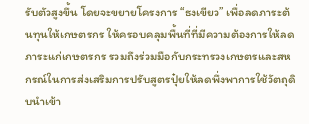รับตัวสูงขึ้น โดยจะขยายโครงการ “ธงเขียว” เพื่อลดภาระต้นทุนให้เกษตรกร ให้ครอบคลุมพื้นที่ที่มีความต้องการให้ลดภาระแก่เกษตรกร รวมถึงร่วมมือกับกระทรวงเกษตรและสหกรณ์ในการส่งเสริมการปรับสูตรปุ๋ยให้ลดพึ่งพาการใช้วัตถุดิบนำเข้า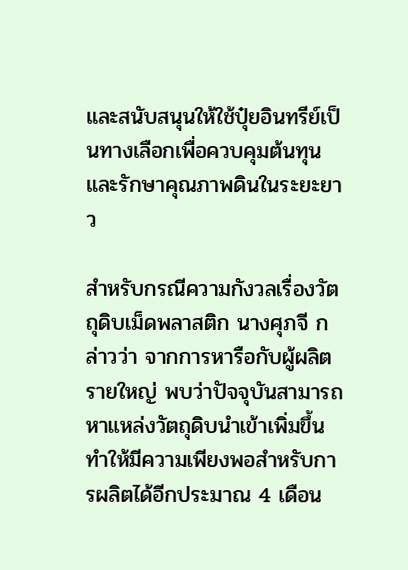และสนับสนุนให้ใช้ปุ๋ยอินทรีย์เป็นทางเลือกเพื่อควบคุมต้นทุนและรักษาคุณภาพดินในระยะยาว

สำหรับกรณีความกังวลเรื่องวัตถุดิบเม็ดพลาสติก นางศุภจี กล่าวว่า จากการหารือกับผู้ผลิตรายใหญ่ พบว่าปัจจุบันสามารถหาแหล่งวัตถุดิบนำเข้าเพิ่มขึ้นทำให้มีความเพียงพอสำหรับการผลิตได้อีกประมาณ 4 เดือน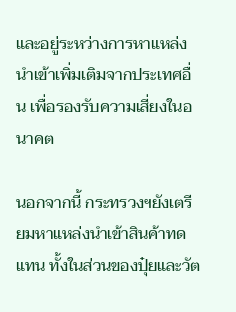และอยู่ระหว่างการหาแหล่งนำเข้าเพิ่มเติมจากประเทศอื่น เพื่อรองรับความเสี่ยงในอนาคต

นอกจากนี้ กระทรวงฯยังเตรียมหาแหล่งนำเข้าสินค้าทดแทน ทั้งในส่วนของปุ๋ยและวัต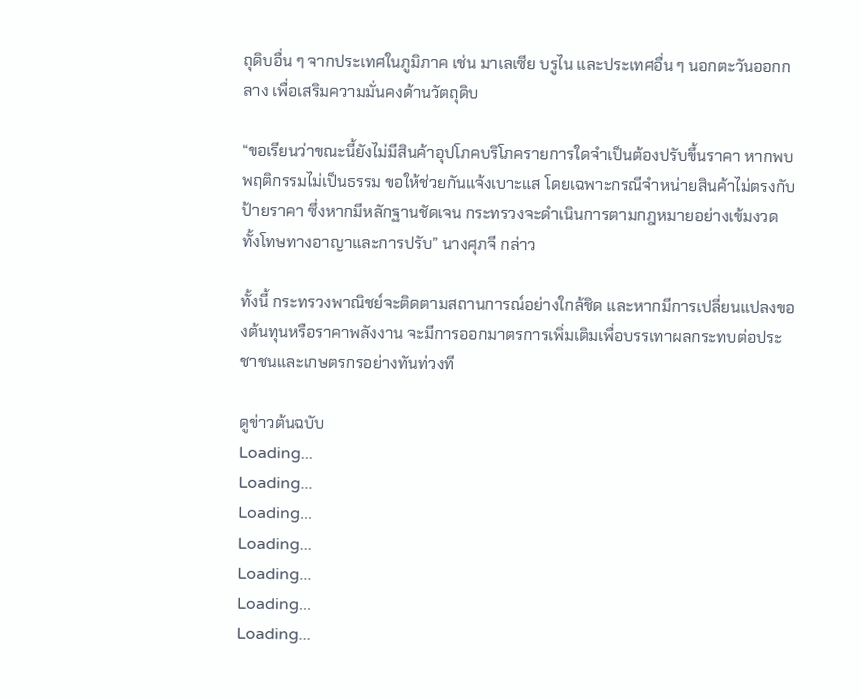ถุดิบอื่น ๆ จากประเทศในภูมิภาค เช่น มาเลเซีย บรูไน และประเทศอื่น ๆ นอกตะวันออกกลาง เพื่อเสริมความมั่นคงด้านวัตถุดิบ

“ขอเรียนว่าขณะนี้ยังไม่มีสินค้าอุปโภคบริโภครายการใดจำเป็นต้องปรับขึ้นราคา หากพบพฤติกรรมไม่เป็นธรรม ขอให้ช่วยกันแจ้งเบาะแส โดยเฉพาะกรณีจำหน่ายสินค้าไม่ตรงกับป้ายราคา ซึ่งหากมีหลักฐานชัดเจน กระทรวงจะดำเนินการตามกฎหมายอย่างเข้มงวด ทั้งโทษทางอาญาและการปรับ” นางศุภจี กล่าว

ทั้งนี้ กระทรวงพาณิชย์จะติดตามสถานการณ์อย่างใกล้ชิด และหากมีการเปลี่ยนแปลงของต้นทุนหรือราคาพลังงาน จะมีการออกมาตรการเพิ่มเติมเพื่อบรรเทาผลกระทบต่อประชาชนและเกษตรกรอย่างทันท่วงที

ดูข่าวต้นฉบับ
Loading...
Loading...
Loading...
Loading...
Loading...
Loading...
Loading...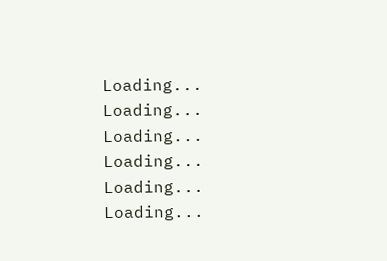Loading...
Loading...
Loading...
Loading...
Loading...
Loading...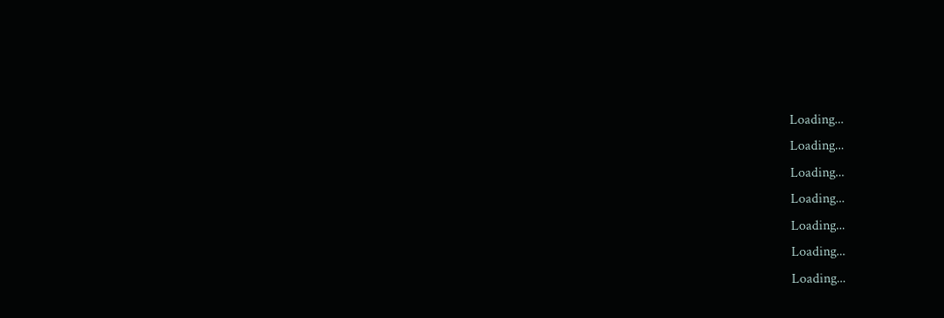Loading...
Loading...
Loading...
Loading...
Loading...
Loading...
Loading...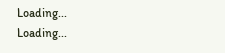Loading...
Loading...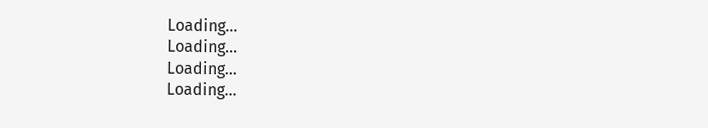Loading...
Loading...
Loading...
Loading...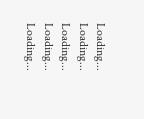Loading...
Loading...
Loading...
Loading...
Loading...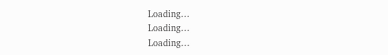Loading...
Loading...
Loading...